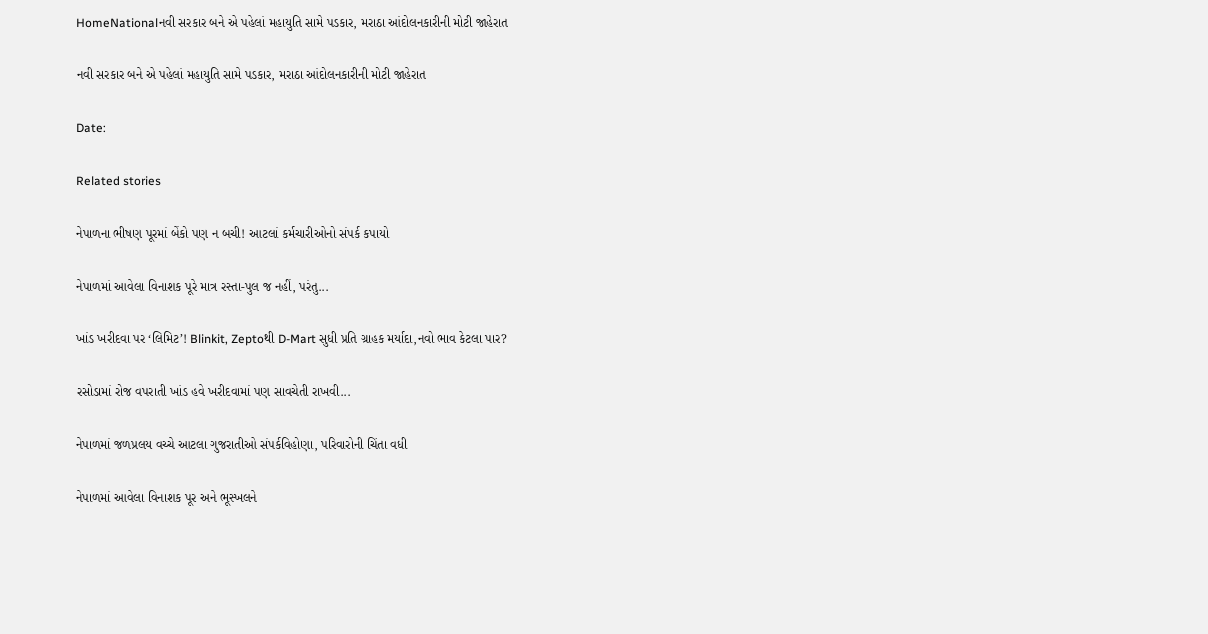HomeNationalનવી સરકાર બને એ પહેલાં મહાયુતિ સામે પડકાર, મરાઠા આંદોલનકારીની મોટી જાહેરાત

નવી સરકાર બને એ પહેલાં મહાયુતિ સામે પડકાર, મરાઠા આંદોલનકારીની મોટી જાહેરાત

Date:

Related stories

નેપાળના ભીષણ પૂરમાં બેંકો પણ ન બચી! આટલાં કર્મચારીઓનો સંપર્ક કપાયો

નેપાળમાં આવેલા વિનાશક પૂરે માત્ર રસ્તા-પુલ જ નહીં, પરંતુ...

ખાંડ ખરીદવા પર ‘લિમિટ’! Blinkit, Zeptoથી D-Mart સુધી પ્રતિ ગ્રાહક મર્યાદા,નવો ભાવ કેટલા પાર?

રસોડામાં રોજ વપરાતી ખાંડ હવે ખરીદવામાં પણ સાવચેતી રાખવી...

નેપાળમાં જળપ્રલય વચ્ચે આટલા ગુજરાતીઓ સંપર્કવિહોણા, પરિવારોની ચિંતા વધી

નેપાળમાં આવેલા વિનાશક પૂર અને ભૂસ્ખલને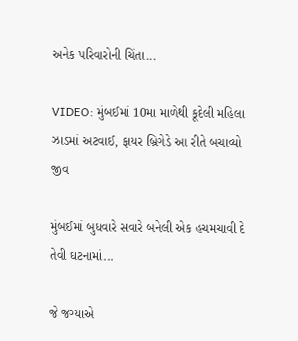અનેક પરિવારોની ચિંતા...

VIDEO: મુંબઈમાં 10મા માળેથી કૂદેલી મહિલા ઝાડમાં અટવાઈ, ફાયર બ્રિગેડે આ રીતે બચાવ્યો જીવ

મુંબઈમાં બુધવારે સવારે બનેલી એક હચમચાવી દે તેવી ઘટનામાં...

જે જગ્યાએ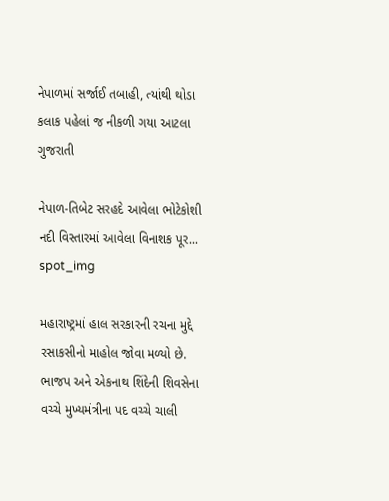નેપાળમાં સર્જાઈ તબાહી, ત્યાંથી થોડા કલાક પહેલાં જ નીકળી ગયા આટલા ગુજરાતી

નેપાળ-તિબેટ સરહદે આવેલા ભોટેકોશી નદી વિસ્તારમાં આવેલા વિનાશક પૂર...
spot_img

મહારાષ્ટ્રમાં હાલ સરકારની રચના મુદ્દે રસાકસીનો માહોલ જોવા મળ્યો છે. ભાજપ અને એકનાથ શિંદેની શિવસેના વચ્ચે મુખ્યમંત્રીના પદ વચ્ચે ચાલી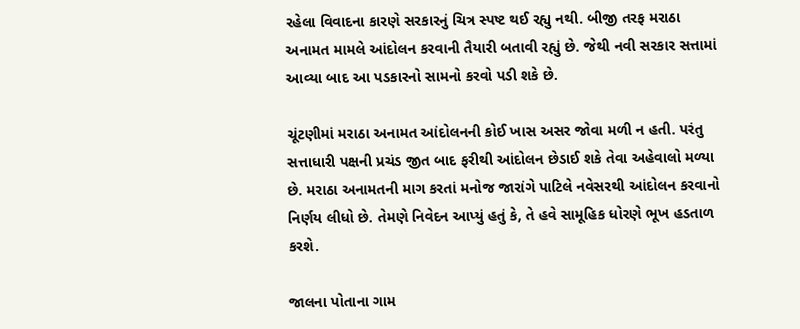રહેલા વિવાદના કારણે સરકારનું ચિત્ર સ્પષ્ટ થઈ રહ્યુ નથી. બીજી તરફ મરાઠા અનામત મામલે આંદોલન કરવાની તૈયારી બતાવી રહ્યું છે. જેથી નવી સરકાર સત્તામાં આવ્યા બાદ આ પડકારનો સામનો કરવો પડી શકે છે.

ચૂંટણીમાં મરાઠા અનામત આંદોલનની કોઈ ખાસ અસર જોવા મળી ન હતી. પરંતુ સત્તાધારી પક્ષની પ્રચંડ જીત બાદ ફરીથી આંદોલન છેડાઈ શકે તેવા અહેવાલો મળ્યા છે. મરાઠા અનામતની માગ કરતાં મનોજ જારાંગે પાટિલે નવેસરથી આંદોલન કરવાનો નિર્ણય લીધો છે. તેમણે નિવેદન આપ્યું હતું કે, તે હવે સામૂહિક ધોરણે ભૂખ હડતાળ કરશે.

જાલના પોતાના ગામ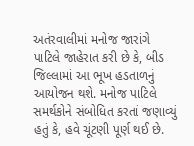અતંરવાલીમાં મનોજ જારાંગે પાટિલે જાહેરાત કરી છે કે, બીડ જિલ્લામાં આ ભૂખ હડતાળનું આયોજન થશે. મનોજ પાટિલે સમર્થકોને સંબોધિત કરતાં જણાવ્યું હતું કે, હવે ચૂંટણી પૂર્ણ થઈ છે.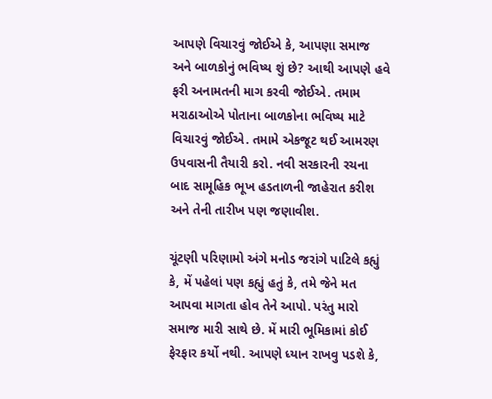આપણે વિચારવું જોઈએ કે, આપણા સમાજ અને બાળકોનું ભવિષ્ય શું છે? આથી આપણે હવે ફરી અનામતની માગ કરવી જોઈએ. તમામ મરાઠાઓએ પોતાના બાળકોના ભવિષ્ય માટે વિચારવું જોઈએ. તમામે એકજૂટ થઈ આમરણ ઉપવાસની તૈયારી કરો. નવી સરકારની રચના બાદ સામૂહિક ભૂખ હડતાળની જાહેરાત કરીશ અને તેની તારીખ પણ જણાવીશ.

ચૂંટણી પરિણામો અંગે મનોડ જરાંગે પાટિલે કહ્યું કે, મેં પહેલાં પણ કહ્યું હતું કે, તમે જેને મત આપવા માગતા હોવ તેને આપો. પરંતુ મારો સમાજ મારી સાથે છે. મેં મારી ભૂમિકામાં કોઈ ફેરફાર કર્યો નથી. આપણે ધ્યાન રાખવુ પડશે કે,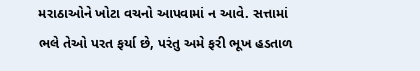મરાઠાઓને ખોટા વચનો આપવામાં ન આવે. સત્તામાં ભલે તેઓ પરત ફર્યા છે, પરંતુ અમે ફરી ભૂખ હડતાળ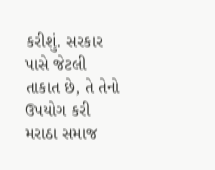કરીશું. સરકાર પાસે જેટલી તાકાત છે, તે તેનો ઉપયોગ કરી મરાઠા સમાજ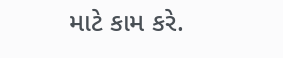માટે કામ કરે.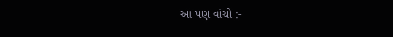આ પણ વાંચો :-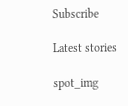Subscribe

Latest stories

spot_img